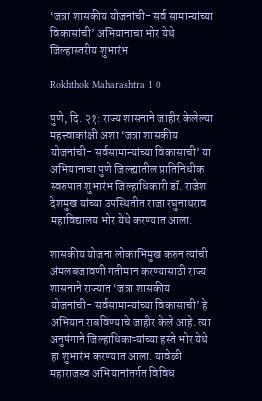‘जत्रा शासकीय योजनांची- सर्व सामान्यांच्या विकासांची’ अभियानाचा भोर येथे जिल्हास्तरीय शुभारंभ

Rokhthok Maharashtra 1 0

पुणे, दि. २१: राज्य शासनाने जाहीर केलेल्या महत्त्वाकांक्षी अशा ‘जत्रा शासकीय योजनांची- सर्वसामान्यांच्या विकासाची’ या अभियानाचा पुणे जिल्ह्यातील प्रातिनिधीक स्वरुपात शुभारंभ जिल्हाधिकारी डॉ. राजेश देशमुख यांच्या उपस्थितीत राजा रघुनाथराव महाविद्यालय भोर येथे करण्यात आला.

शासकीय योजना लोकाभिमुख करुन त्यांची अंमलबजावणी गतीमान करण्यासाठी राज्य शासनाने राज्यात ‘जत्रा शासकीय योजनांची- सर्वसामान्यांच्या विकासाची’ हे अभियान राबविण्याचे जाहीर केले आहे. त्या अनुषंगाने जिल्हाधिकाऱ्यांच्या हस्ते भोर येथे हा शुभारंभ करण्यात आला. यावेळी महाराजस्व अभियानांतर्गत विविध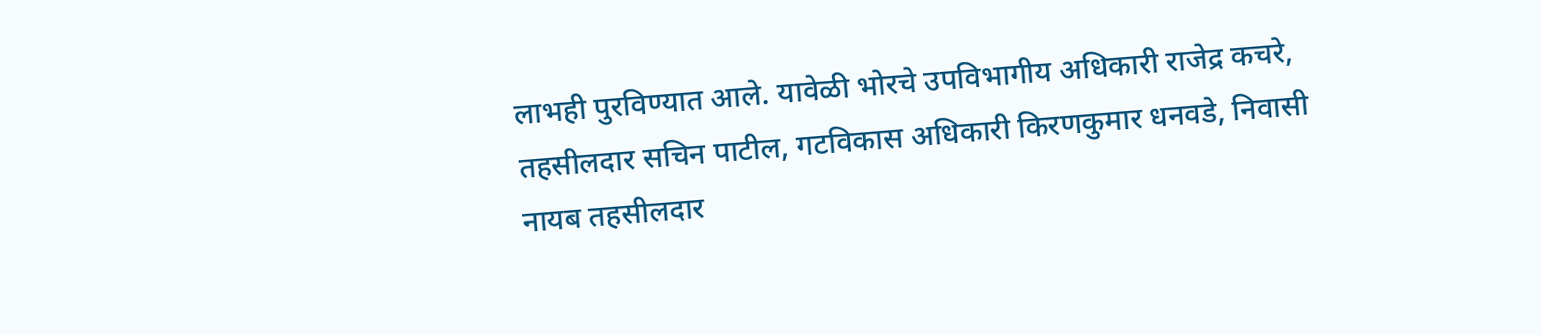लाभही पुरविण्यात आले. यावेळी भोरचे उपविभागीय अधिकारी राजेद्र कचरे, तहसीलदार सचिन पाटील, गटविकास अधिकारी किरणकुमार धनवडे, निवासी नायब तहसीलदार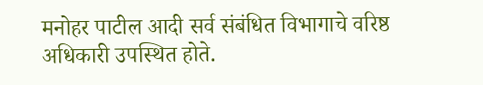मनोहर पाटील आदी सर्व संबंधित विभागाचे वरिष्ठ अधिकारी उपस्थित होते.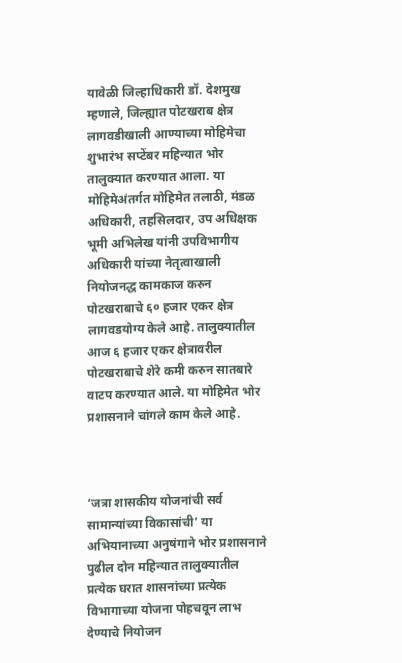यावेळी जिल्हाधिकारी डॉ. देशमुख म्हणाले, जिल्ह्यात पोटखराब क्षेत्र लागवडीखाली आण्याच्या मोहिमेचा शुभारंभ सप्टेंबर महिन्यात भोर तालुक्यात करण्यात आला. या मोहिमेअंतर्गत मोहिमेत तलाठी, मंडळ अधिकारी, तहसिलदार, उप अधिक्षक भूमी अभिलेख यांनी उपविभागीय अधिकारी यांच्या नेतृत्वाखाली नियोजनद्ध कामकाज करुन पोटखराबाचे ६० हजार एकर क्षेत्र लागवडयोग्य केले आहे. तालुक्यातील आज ६ हजार एकर क्षेत्रावरील पोटखराबाचे शेरे कमी करुन सातबारे वाटप करण्यात आले. या मोहिमेत भोर प्रशासनाने चांगले काम केले आहे.



‘जत्रा शासकीय योजनांची सर्व सामान्यांच्या विकासांची’ या अभियानाच्या अनुषंगाने भोर प्रशासनाने पुढील दोन महिन्यात तालुक्यातील प्रत्येक घरात शासनांच्या प्रत्येक विभागाच्या योजना पोहचवून लाभ देण्याचे नियोजन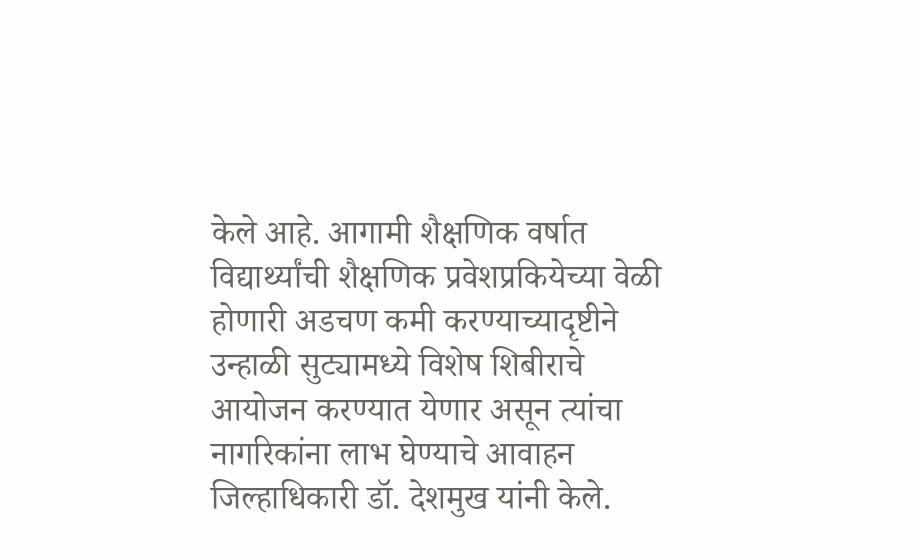केले आहे. आगामी शैक्षणिक वर्षात विद्यार्थ्यांची शैक्षणिक प्रवेशप्रकियेच्या वेळी होणारी अडचण कमी करण्याच्यादृष्टीने उन्हाळी सुट्यामध्ये विशेष शिबीराचे आयोजन करण्यात येणार असून त्यांचा नागरिकांना लाभ घेण्याचे आवाहन जिल्हाधिकारी डॉ. देशमुख यांनी केले.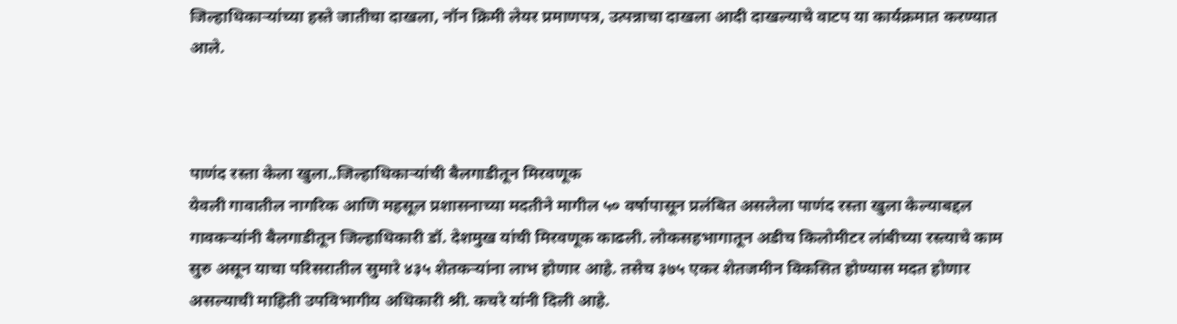जिल्हाधिकाऱ्यांच्या हस्ते जातीचा दाखला, नॉन क्रिमी लेयर प्रमाणपत्र, उत्पन्नाचा दाखला आदी दाखल्याचे वाटप या कार्यक्रमात करण्यात आले.



पाणंद रस्ता केला खुला..जिल्हाधिकाऱ्यांची बैलगाडीतून मिरवणूक
येवली गावातील नागरिक आणि महसूल प्रशासनाच्या मदतीने मागील ५० वर्षापासून प्रलंबित असलेला पाणंद रस्ता खुला केल्याबद्दल गावकऱ्यांनी बैलगाडीतून जिल्हाधिकारी डॉ. देशमुख यांची मिरवणूक काढली. लोकसहभागातून अडीच किलोमीटर लांबीच्या रस्त्याचे काम सुरु असून याचा परिसरातील सुमारे ४३५ शेतकऱ्यांना लाभ होणार आहे. तसेच ३७५ एकर शेतजमीन विकसित होण्यास मदत होणार असल्याची माहिती उपविभागीय अधिकारी श्री. कचरे यांनी दिली आहे.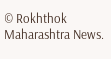© Rokhthok Maharashtra News.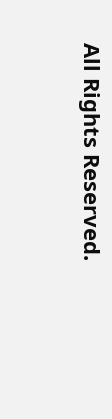All Rights Reserved.